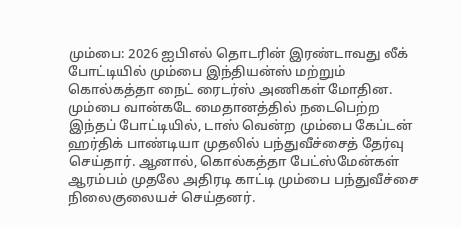மும்பை: 2026 ஐபிஎல் தொடரின் இரண்டாவது லீக் போட்டியில் மும்பை இந்தியன்ஸ் மற்றும் கொல்கத்தா நைட் ரைடர்ஸ் அணிகள் மோதின. மும்பை வான்கடே மைதானத்தில் நடைபெற்ற இந்தப் போட்டியில், டாஸ் வென்ற மும்பை கேப்டன் ஹர்திக் பாண்டியா முதலில் பந்துவீச்சைத் தேர்வு செய்தார். ஆனால், கொல்கத்தா பேட்ஸ்மேன்கள் ஆரம்பம் முதலே அதிரடி காட்டி மும்பை பந்துவீச்சை நிலைகுலையச் செய்தனர்.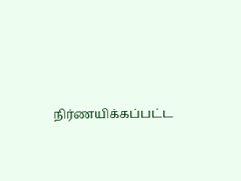நிர்ணயிக்கப்பட்ட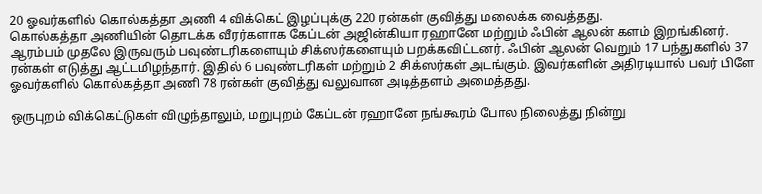20 ஓவர்களில் கொல்கத்தா அணி 4 விக்கெட் இழப்புக்கு 220 ரன்கள் குவித்து மலைக்க வைத்தது.
கொல்கத்தா அணியின் தொடக்க வீரர்களாக கேப்டன் அஜின்கியா ரஹானே மற்றும் ஃபின் ஆலன் களம் இறங்கினர். ஆரம்பம் முதலே இருவரும் பவுண்டரிகளையும் சிக்ஸர்களையும் பறக்கவிட்டனர். ஃபின் ஆலன் வெறும் 17 பந்துகளில் 37 ரன்கள் எடுத்து ஆட்டமிழந்தார். இதில் 6 பவுண்டரிகள் மற்றும் 2 சிக்ஸர்கள் அடங்கும். இவர்களின் அதிரடியால் பவர் பிளே ஓவர்களில் கொல்கத்தா அணி 78 ரன்கள் குவித்து வலுவான அடித்தளம் அமைத்தது.

ஒருபுறம் விக்கெட்டுகள் விழுந்தாலும், மறுபுறம் கேப்டன் ரஹானே நங்கூரம் போல நிலைத்து நின்று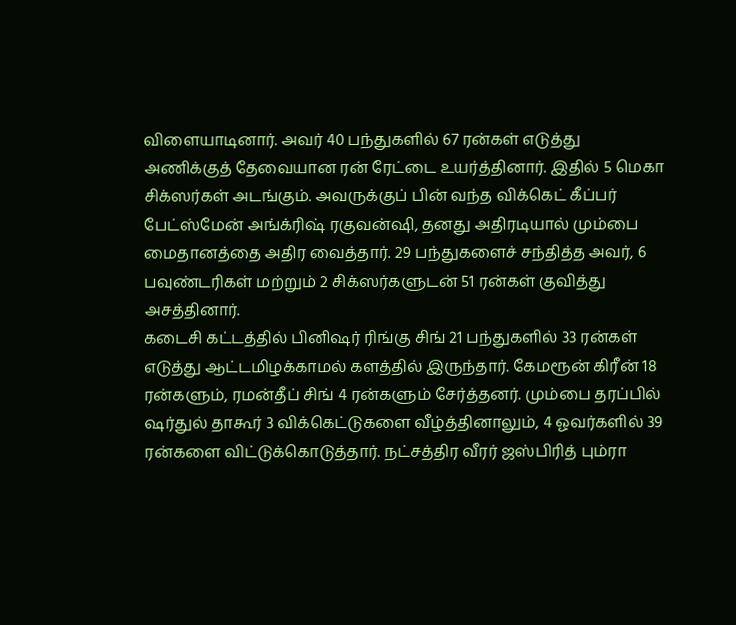விளையாடினார். அவர் 40 பந்துகளில் 67 ரன்கள் எடுத்து அணிக்குத் தேவையான ரன் ரேட்டை உயர்த்தினார். இதில் 5 மெகா சிக்ஸர்கள் அடங்கும். அவருக்குப் பின் வந்த விக்கெட் கீப்பர் பேட்ஸ்மேன் அங்க்ரிஷ் ரகுவன்ஷி, தனது அதிரடியால் மும்பை மைதானத்தை அதிர வைத்தார். 29 பந்துகளைச் சந்தித்த அவர், 6 பவுண்டரிகள் மற்றும் 2 சிக்ஸர்களுடன் 51 ரன்கள் குவித்து அசத்தினார்.
கடைசி கட்டத்தில் பினிஷர் ரிங்கு சிங் 21 பந்துகளில் 33 ரன்கள் எடுத்து ஆட்டமிழக்காமல் களத்தில் இருந்தார். கேமரூன் கிரீன் 18 ரன்களும், ரமன்தீப் சிங் 4 ரன்களும் சேர்த்தனர். மும்பை தரப்பில் ஷர்துல் தாகூர் 3 விக்கெட்டுகளை வீழ்த்தினாலும், 4 ஓவர்களில் 39 ரன்களை விட்டுக்கொடுத்தார். நட்சத்திர வீரர் ஜஸ்பிரித் பும்ரா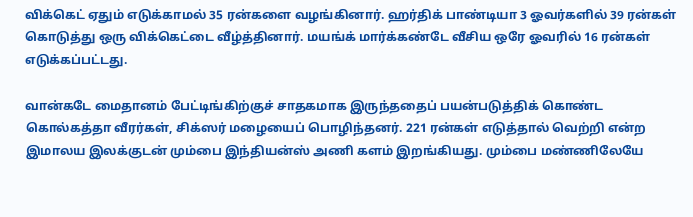விக்கெட் ஏதும் எடுக்காமல் 35 ரன்களை வழங்கினார். ஹர்திக் பாண்டியா 3 ஓவர்களில் 39 ரன்கள் கொடுத்து ஒரு விக்கெட்டை வீழ்த்தினார். மயங்க் மார்க்கண்டே வீசிய ஒரே ஓவரில் 16 ரன்கள் எடுக்கப்பட்டது.

வான்கடே மைதானம் பேட்டிங்கிற்குச் சாதகமாக இருந்ததைப் பயன்படுத்திக் கொண்ட கொல்கத்தா வீரர்கள், சிக்ஸர் மழையைப் பொழிந்தனர். 221 ரன்கள் எடுத்தால் வெற்றி என்ற இமாலய இலக்குடன் மும்பை இந்தியன்ஸ் அணி களம் இறங்கியது. மும்பை மண்ணிலேயே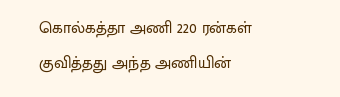கொல்கத்தா அணி 220 ரன்கள் குவித்தது அந்த அணியின்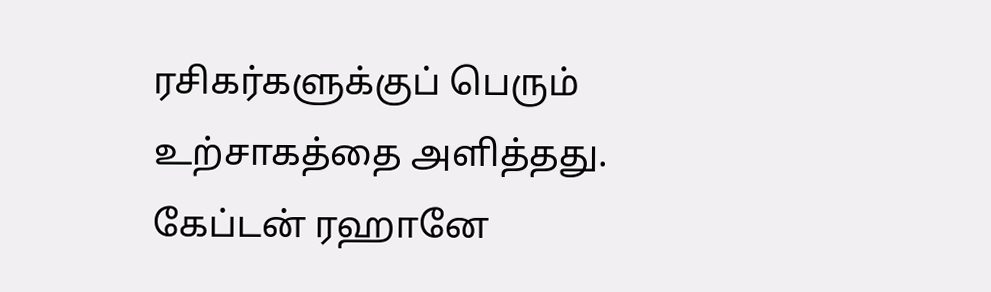ரசிகர்களுக்குப் பெரும் உற்சாகத்தை அளித்தது. கேப்டன் ரஹானே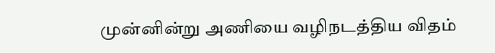முன்னின்று அணியை வழிநடத்திய விதம்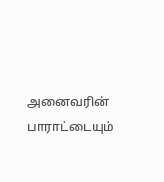அனைவரின் பாராட்டையும்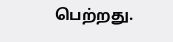பெற்றது.